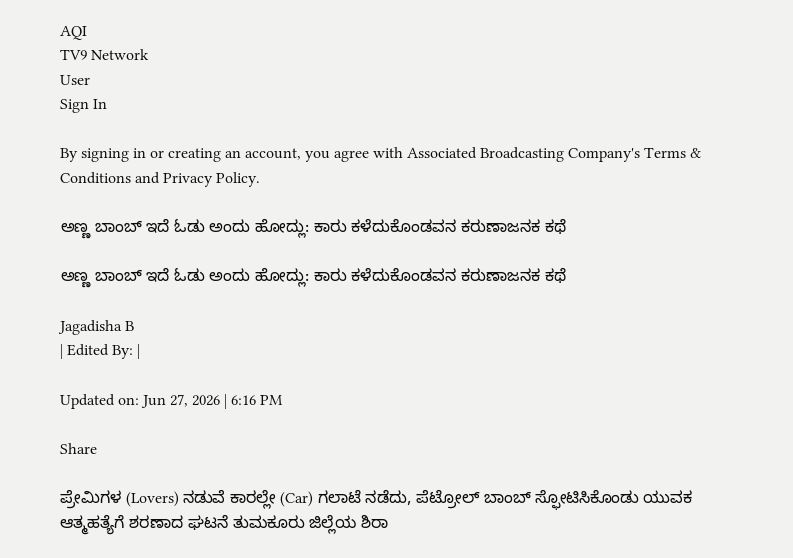AQI
TV9 Network
User
Sign In

By signing in or creating an account, you agree with Associated Broadcasting Company's Terms & Conditions and Privacy Policy.

ಅಣ್ಣ ಬಾಂಬ್ ಇದೆ ಓಡು ಅಂದು ಹೋದ್ಲು: ಕಾರು ಕಳೆದುಕೊಂಡವನ ಕರುಣಾಜನಕ ಕಥೆ

ಅಣ್ಣ ಬಾಂಬ್ ಇದೆ ಓಡು ಅಂದು ಹೋದ್ಲು: ಕಾರು ಕಳೆದುಕೊಂಡವನ ಕರುಣಾಜನಕ ಕಥೆ

Jagadisha B
| Edited By: |

Updated on: Jun 27, 2026 | 6:16 PM

Share

ಪ್ರೇಮಿಗಳ (Lovers) ನಡುವೆ ಕಾರಲ್ಲೇ (Car) ಗಲಾಟೆ ನಡೆದು, ಪೆಟ್ರೋಲ್‌ ಬಾಂಬ್‌ ಸ್ಫೋಟಿಸಿಕೊಂಡು ಯುವಕ ಆತ್ಮಹತ್ಯೆಗೆ ಶರಣಾದ ಘಟನೆ ತುಮಕೂರು ಜಿಲ್ಲೆಯ ಶಿರಾ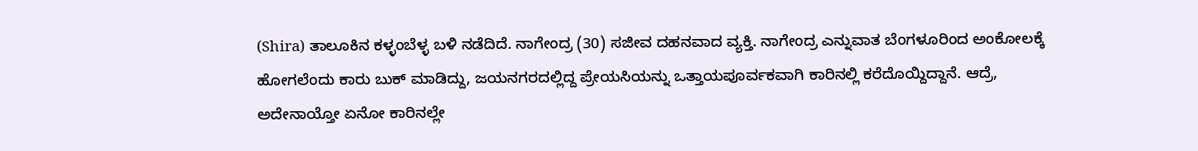(Shira) ತಾಲೂಕಿನ ಕಳ್ಳಂಬೆಳ್ಳ ಬಳಿ ನಡೆದಿದೆ. ನಾಗೇಂದ್ರ (30) ಸಜೀವ ದಹನವಾದ ವ್ಯಕ್ತಿ. ನಾಗೇಂದ್ರ ಎನ್ನುವಾತ ಬೆಂಗಳೂರಿಂದ ಅಂಕೋಲಕ್ಕೆ ಹೋಗಲೆಂದು ಕಾರು ಬುಕ್ ಮಾಡಿದ್ದು, ಜಯನಗರದಲ್ಲಿದ್ದ ಪ್ರೇಯಸಿಯನ್ನು ಒತ್ತಾಯಪೂರ್ವಕವಾಗಿ ಕಾರಿನಲ್ಲಿ ಕರೆದೊಯ್ದಿದ್ದಾನೆ. ಆದ್ರೆ, ಅದೇನಾಯ್ತೋ ಏನೋ ಕಾರಿನಲ್ಲೇ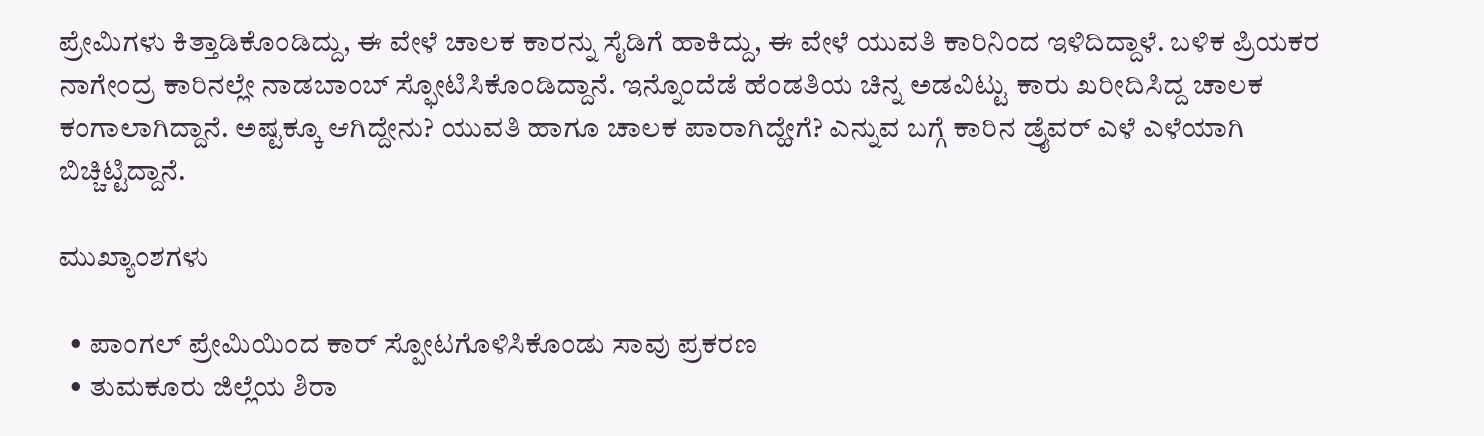ಪ್ರೇಮಿಗಳು ಕಿತ್ತಾಡಿಕೊಂಡಿದ್ದು, ಈ ವೇಳೆ ಚಾಲಕ ಕಾರನ್ನು ಸೈಡಿಗೆ ಹಾಕಿದ್ದು, ಈ ವೇಳೆ ಯುವತಿ ಕಾರಿನಿಂದ ಇಳಿದಿದ್ದಾಳೆ. ಬಳಿಕ ಪ್ರಿಯಕರ ನಾಗೇಂದ್ರ ಕಾರಿನಲ್ಲೇ ನಾಡಬಾಂಬ್ ಸ್ಫೋಟಿಸಿಕೊಂಡಿದ್ದಾನೆ. ಇನ್ನೊಂದೆಡೆ ಹೆಂಡತಿಯ ಚಿನ್ನ ಅಡವಿಟ್ಟು ಕಾರು ಖರೀದಿಸಿದ್ದ ಚಾಲಕ ಕಂಗಾಲಾಗಿದ್ದಾನೆ. ಅಷ್ಟಕ್ಕೂ ಆಗಿದ್ದೇನು? ಯುವತಿ ಹಾಗೂ ಚಾಲಕ ಪಾರಾಗಿದ್ಹೇಗೆ? ಎನ್ನುವ ಬಗ್ಗೆ ಕಾರಿನ ಡ್ರೈವರ್ ಎಳೆ ಎಳೆಯಾಗಿ ಬಿಚ್ಚಿಟ್ಟಿದ್ದಾನೆ.

ಮುಖ್ಯಾಂಶಗಳು

  • ಪಾಂಗಲ್ ಪ್ರೇಮಿಯಿಂದ ಕಾರ್ ಸ್ಪೋಟಗೊಳಿಸಿಕೊಂಡು ಸಾವು ಪ್ರಕರಣ
  • ತುಮಕೂರು ಜಿಲ್ಲೆಯ ಶಿರಾ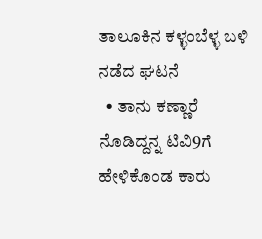ತಾಲೂಕಿನ ಕಳ್ಳಂಬೆಳ್ಳ ಬಳಿ ನಡೆದ ಘಟನೆ
  • ತಾನು ಕಣ್ಣಾರೆ ನೊಡಿದ್ದನ್ನ ಟಿವಿ9ಗೆ ಹೇಳಿಕೊಂಡ ಕಾರು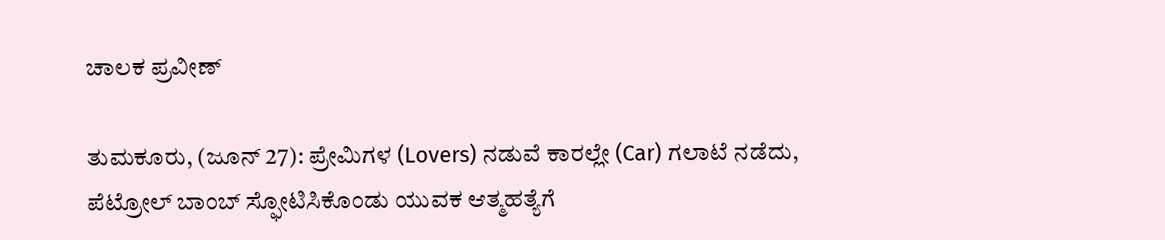ಚಾಲಕ ಪ್ರವೀಣ್

ತುಮಕೂರು, (ಜೂನ್ 27): ಪ್ರೇಮಿಗಳ (Lovers) ನಡುವೆ ಕಾರಲ್ಲೇ (Car) ಗಲಾಟೆ ನಡೆದು, ಪೆಟ್ರೋಲ್‌ ಬಾಂಬ್‌ ಸ್ಫೋಟಿಸಿಕೊಂಡು ಯುವಕ ಆತ್ಮಹತ್ಯೆಗೆ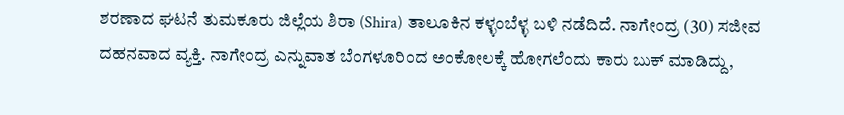ಶರಣಾದ ಘಟನೆ ತುಮಕೂರು ಜಿಲ್ಲೆಯ ಶಿರಾ (Shira) ತಾಲೂಕಿನ ಕಳ್ಳಂಬೆಳ್ಳ ಬಳಿ ನಡೆದಿದೆ. ನಾಗೇಂದ್ರ (30) ಸಜೀವ ದಹನವಾದ ವ್ಯಕ್ತಿ. ನಾಗೇಂದ್ರ ಎನ್ನುವಾತ ಬೆಂಗಳೂರಿಂದ ಅಂಕೋಲಕ್ಕೆ ಹೋಗಲೆಂದು ಕಾರು ಬುಕ್ ಮಾಡಿದ್ದು,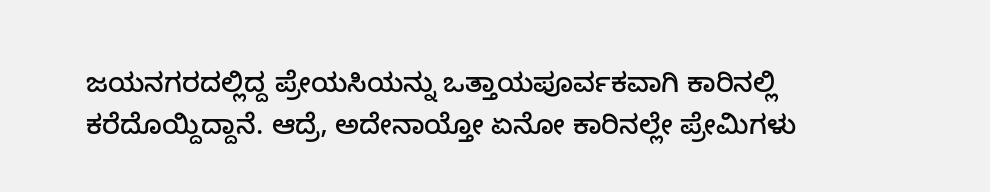ಜಯನಗರದಲ್ಲಿದ್ದ ಪ್ರೇಯಸಿಯನ್ನು ಒತ್ತಾಯಪೂರ್ವಕವಾಗಿ ಕಾರಿನಲ್ಲಿ ಕರೆದೊಯ್ದಿದ್ದಾನೆ. ಆದ್ರೆ, ಅದೇನಾಯ್ತೋ ಏನೋ ಕಾರಿನಲ್ಲೇ ಪ್ರೇಮಿಗಳು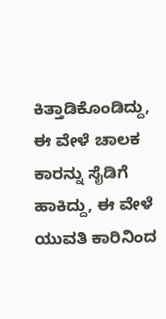ಕಿತ್ತಾಡಿಕೊಂಡಿದ್ದು, ಈ ವೇಳೆ ಚಾಲಕ ಕಾರನ್ನು ಸೈಡಿಗೆ ಹಾಕಿದ್ದು, ಈ ವೇಳೆ ಯುವತಿ ಕಾರಿನಿಂದ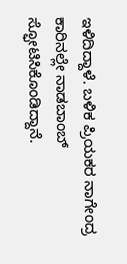ಇಳಿದಿದ್ದಾಳೆ. ಬಳಿಕ ಪ್ರಿಯಕರ ನಾಗೇಂದ್ರ ಕಾರಿನಲ್ಲೇ ನಾಡಬಾಂಬ್ ಸ್ಫೋಟಿಸಿಕೊಂಡಿದ್ದಾನೆ.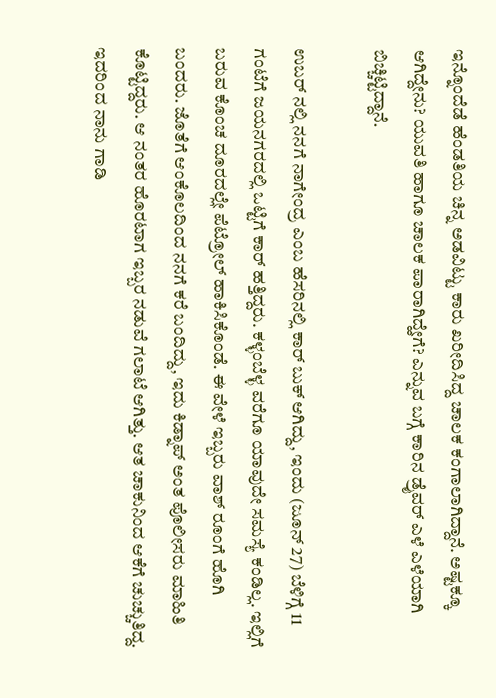ಇನ್ನೊಂದೆಡೆ ಹೆಂಡತಿಯ ಚಿನ್ನ ಅಡವಿಟ್ಟು ಕಾರು ಖರೀದಿಸಿದ್ದ ಚಾಲಕ ಕಂಗಾಲಾಗಿದ್ದಾನೆ. ಅಷ್ಟಕ್ಕೂ ಆಗಿದ್ದೇನು? ಯುವತಿ ಹಾಗೂ ಚಾಲಕ ಪಾರಾಗಿದ್ಹೇಗೆ? ಎನ್ನುವ ಬಗ್ಗೆ ಕಾರಿನ ಡ್ರೈವರ್ ಎಳೆ ಎಳೆಯಾಗಿ ಬಿಚ್ಚಿಟ್ಟಿದ್ದಾನೆ.

ಉಬರ್ ನಲ್ಲಿ ನನಗೆ ನಾಗೇಂದ್ರ ಎಂಬ ಹೆಸರಿನಲ್ಲಿ ಕಾರ್ ಬುಕ್ ಆಗಿದ್ದು, ಇಂದು (ಜೂನ್ 27) ಬೆಳಿಗ್ಗೆ 11 ಗಂಟೆಗೆ ಜಯನಗರದಲ್ಲಿ ಒಟ್ಟಿಗೆ ಕಾರ್ ಹತ್ತಿದ್ದರು. ಕಳ್ಳಂಬೆಳ್ಳ ವರೆಗೂ ಯಾವುದೇ ಸಮಸ್ಯೆ ಕಂಡಿಲ್ಲ. ಇಲ್ಲಿಗೆ ಬರುವ ಕೊಂಚ ದೂರದಲ್ಲೇ ಪೆಟ್ರೋಲ್ ಹಾಕಿಸಿಕೊಂಡೆ. ಈ ವೇಳೆ ಇಬ್ಬರು ವಾಶ್ ರೂಂಗೆ ಹೊಗಿ ಬಂದರು. ಜೊತೆಗೆ ಆಂಕೊಲದಿಂದ ನನಗೆ ಕರೆ ಬಂದಿದ್ದು, ಇದು ಕಿಡ್ನಾಪ್ ಅಂತ ಪೊಲೀಸರು ಮಾಹಿತಿ ಕೊಟ್ಟಿದ್ದರು. ಆ ನಂತರ ಹೊರಟಾಗ ಇಬ್ಬರ ನಡುವೆ ಗಲಾಟೆ ಆಗಿತ್ತು. ಆತ ಚಾಕುನಿಂದ ಆಕೆಗೆ ಚುಚ್ಚುತಿದ್ದ. ಇದರಿಂದ ನಾನು ಗಾಡಿ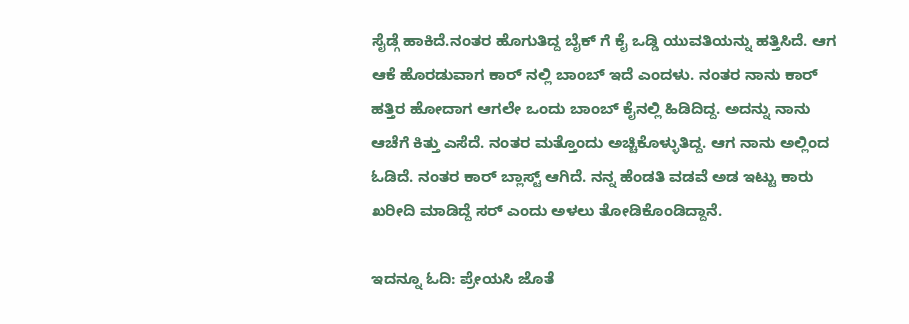ಸೈಡ್ಗೆ ಹಾಕಿದೆ.ನಂತರ ಹೊಗುತಿದ್ದ ಬೈಕ್ ಗೆ ಕೈ ಒಡ್ಡಿ ಯುವತಿಯನ್ನು ಹತ್ತಿಸಿದೆ. ಆಗ ಆಕೆ ಹೊರಡುವಾಗ ಕಾರ್ ನಲ್ಲಿ ಬಾಂಬ್ ಇದೆ ಎಂದಳು. ನಂತರ ನಾನು ಕಾರ್ ಹತ್ತಿರ ಹೋದಾಗ ಆಗಲೇ ಒಂದು ಬಾಂಬ್ ಕೈನಲ್ಲಿ ಹಿಡಿದಿದ್ದ. ಅದನ್ನು ನಾನು ಆಚೆಗೆ ಕಿತ್ತು ಎಸೆದೆ. ನಂತರ ಮತ್ತೊಂದು ಅಚ್ಚಿಕೊಳ್ಳುತಿದ್ದ. ಆಗ ನಾನು ಅಲ್ಲಿಂದ ಓಡಿದೆ. ನಂತರ ಕಾರ್ ಬ್ಲಾಸ್ಟ್ ಆಗಿದೆ. ನನ್ನ ಹೆಂಡತಿ ವಡವೆ ಅಡ ಇಟ್ಟು ಕಾರು ಖರೀದಿ ಮಾಡಿದ್ದೆ ಸರ್ ಎಂದು ಅಳಲು ತೋಡಿಕೊಂಡಿದ್ದಾನೆ.

ಇದನ್ನೂ ಓದಿ: ಪ್ರೇಯಸಿ ಜೊತೆ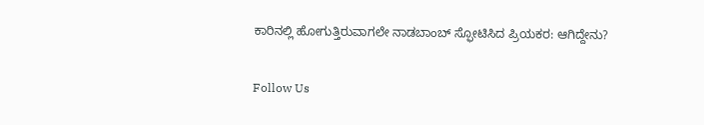ಕಾರಿನಲ್ಲಿ ಹೋಗುತ್ತಿರುವಾಗಲೇ ನಾಡಬಾಂಬ್ ಸ್ಫೋಟಿಸಿದ ಪ್ರಿಯಕರ: ಆಗಿದ್ದೇನು?

Follow Us